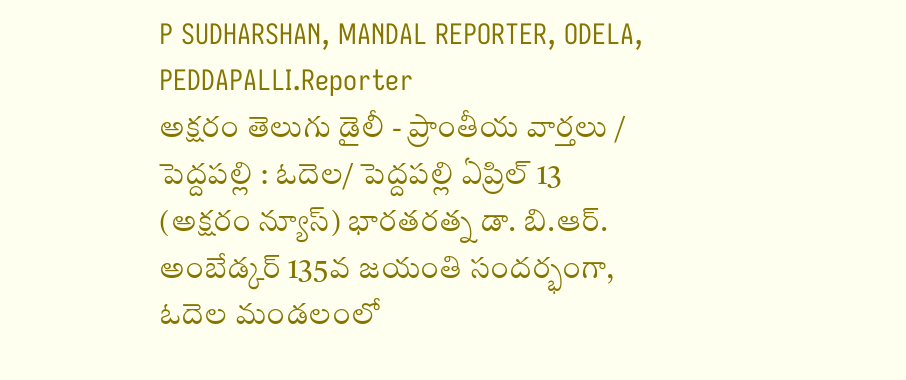P SUDHARSHAN, MANDAL REPORTER, ODELA, PEDDAPALLI.Reporter
అక్షరం తెలుగు డైలీ - ప్రాంతీయ వార్తలు / పెద్దపల్లి : ఓదెల/ పెద్దపల్లి ఏప్రిల్ 13 (అక్షరం న్యూస్) భారతరత్న డా. బి.ఆర్. అంబేడ్కర్ 135వ జయంతి సందర్భంగా, ఓదెల మండలంలో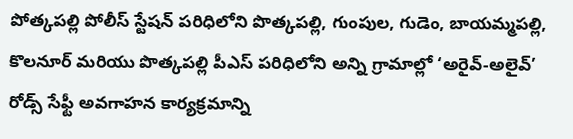పోత్కపల్లి పోలీస్ స్టేషన్ పరిధిలోని పొత్కపల్లి, గుంపుల, గుడెం, బాయమ్మపల్లి, కొలనూర్ మరియు పొత్కపల్లి పీఎస్ పరిధిలోని అన్ని గ్రామాల్లో ‘అరైవ్-అలైవ్’ రోడ్స్ సేఫ్టీ అవగాహన కార్యక్రమాన్ని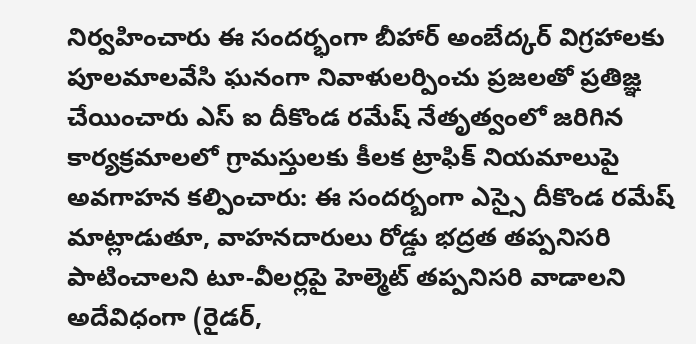నిర్వహించారు ఈ సందర్భంగా బీహార్ అంబేద్కర్ విగ్రహాలకు పూలమాలవేసి ఘనంగా నివాళులర్పించు ప్రజలతో ప్రతిజ్ఞ చేయించారు ఎస్ ఐ దీకొండ రమేష్ నేతృత్వంలో జరిగిన కార్యక్రమాలలో గ్రామస్తులకు కీలక ట్రాఫిక్ నియమాలుపై అవగాహన కల్పించారు: ఈ సందర్బంగా ఎస్సై దీకొండ రమేష్ మాట్లాడుతూ, వాహనదారులు రోడ్డు భద్రత తప్పనిసరి పాటించాలని టూ-వీలర్లపై హెల్మెట్ తప్పనిసరి వాడాలని అదేవిధంగా (రైడర్,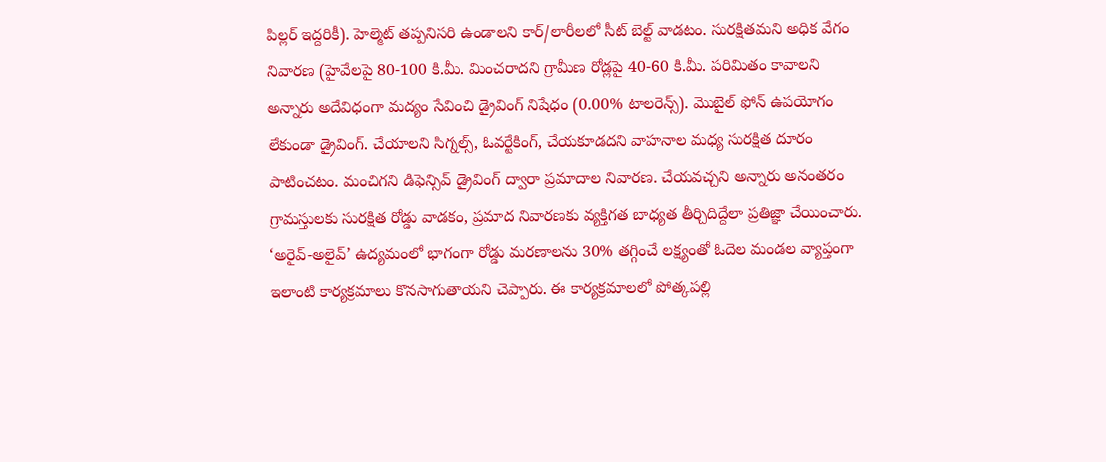పిల్లర్ ఇద్దరికీ). హెల్మెట్ తప్పనిసరి ఉండాలని కార్/లారీలలో సీట్ బెల్ట్ వాడటం. సురక్షితమని అధిక వేగం నివారణ (హైవేలపై 80-100 కి.మీ. మించరాదని గ్రామీణ రోడ్లపై 40-60 కి.మీ. పరిమితం కావాలని అన్నారు అదేవిధంగా మద్యం సేవించి డ్రైవింగ్ నిషేధం (0.00% టాలరెన్స్). మొబైల్ ఫోన్ ఉపయోగం లేకుండా డ్రైవింగ్. చేయాలని సిగ్నల్స్, ఓవర్టేకింగ్, చేయకూడదని వాహనాల మధ్య సురక్షిత దూరం పాటించటం. మంచిగని డిఫెన్సివ్ డ్రైవింగ్ ద్వారా ప్రమాదాల నివారణ. చేయవచ్చని అన్నారు అనంతరం గ్రామస్తులకు సురక్షిత రోడ్డు వాడకం, ప్రమాద నివారణకు వ్యక్తిగత బాధ్యత తీర్చిదిద్దేలా ప్రతిజ్ఞా చేయించారు. ‘అరైవ్-అలైవ్’ ఉద్యమంలో భాగంగా రోడ్డు మరణాలను 30% తగ్గించే లక్ష్యంతో ఓదెల మండల వ్యాప్తంగా ఇలాంటి కార్యక్రమాలు కొనసాగుతాయని చెప్పారు. ఈ కార్యక్రమాలలో పోత్కపల్లి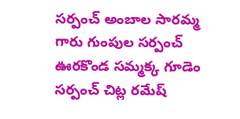సర్పంచ్ అంబాల సారమ్మ గారు గుంపుల సర్పంచ్ ఊరకొండ సమ్మక్క గూడెం సర్పంచ్ చిట్ల రమేష్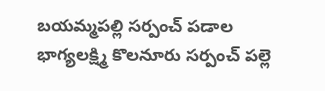బయమ్మపల్లి సర్పంచ్ పడాల భాగ్యలక్ష్మి కొలనూరు సర్పంచ్ పల్లె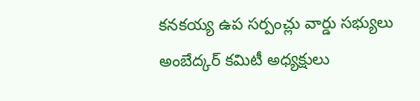కనకయ్య ఉప సర్పంచ్లు వార్డు సభ్యులు అంబేద్కర్ కమిటీ అధ్యక్షులు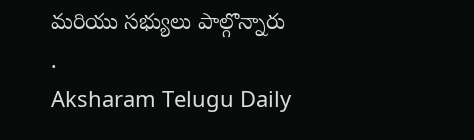మరియు సభ్యులు పాల్గొన్నారు
.
Aksharam Telugu Daily